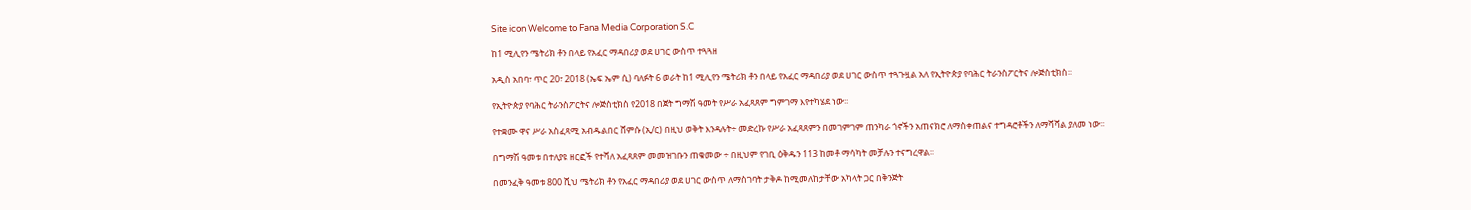Site icon Welcome to Fana Media Corporation S.C

ከ1 ሚሊየን ሜትሪክ ቶን በላይ የአፈር ማዳበሪያ ወደ ሀገር ውስጥ ተጓጓዘ

አዲስ አበባ፣ ጥር 20፣ 2018 (ኤፍ ኤም ሲ) ባለፉት 6 ወራት ከ1 ሚሊየን ሜትሪክ ቶን በላይ የአፈር ማዳበሪያ ወደ ሀገር ውስጥ ተጓጉዟል አለ የኢትዮጵያ የባሕር ትራንስፖርትና ሎጅስቲክስ፡፡

የኢትዮጵያ የባሕር ትራንስፖርትና ሎጅስቲክስ የ2018 በጀት ግማሽ ዓመት የሥራ አፈጻጸም ግምገማ እየተካሄደ ነው፡፡

የተቋሙ ዋና ሥራ አስፈጻሚ አብዱልበር ሸምሱ (ኢ/ር) በዚህ ወቅት እንዳሉት÷ መድረኩ የሥራ አፈጻጸምን በመገምገም ጠንካራ ጎኖችን አጠናክሮ ለማስቀጠልና ተግዳሮቶችን ለማሻሻል ያለመ ነው፡፡

በግማሽ ዓመቱ በተለያዩ ዘርፎች የተሻለ አፈጻጸም መመዝገቡን ጠቁመው ÷ በዚህም የገቢ ዕቅዱን 113 ከመቶ ማሳካት መቻሉን ተናግረዋል፡፡

በመንፈቅ ዓመቱ 800 ሺህ ሜትሪክ ቶን የአፈር ማዳበሪያ ወደ ሀገር ውስጥ ለማስገባት ታቅዶ ከሚመለከታቸው አካላት ጋር በቅንጅት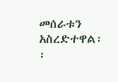መሰራቱን አስረድተዋል፡፡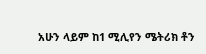አሁን ላይም ከ1 ሚሊየን ሜትሪክ ቶን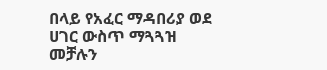በላይ የአፈር ማዳበሪያ ወደ ሀገር ውስጥ ማጓጓዝ መቻሉን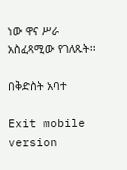ነው ዋና ሥራ አስፈጻሚው የገለጹት፡፡

በቅድስት አባተ

Exit mobile version